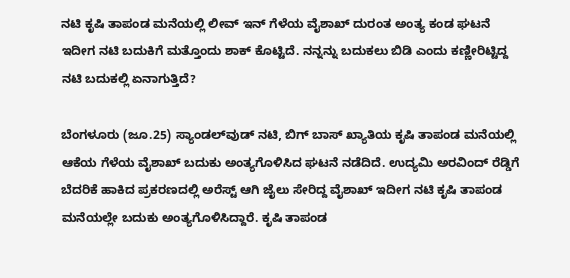ನಟಿ ಕೃಷಿ ತಾಪಂಡ ಮನೆಯಲ್ಲಿ ಲೀವ್ ಇನ್ ಗೆಳೆಯ ವೈಶಾಖ್ ದುರಂತ ಅಂತ್ಯ ಕಂಡ ಘಟನೆ ಇದೀಗ ನಟಿ ಬದುಕಿಗೆ ಮತ್ತೊಂದು ಶಾಕ್ ಕೊಟ್ಟಿದೆ. ನನ್ನನ್ನು ಬದುಕಲು ಬಿಡಿ ಎಂದು ಕಣ್ಣೀರಿಟ್ಟಿದ್ದ ನಟಿ ಬದುಕಲ್ಲಿ ಏನಾಗುತ್ತಿದೆ?

ಬೆಂಗಳೂರು (ಜೂ.25) ಸ್ಯಾಂಡಲ್‌ವುಡ್‌ ನಟಿ, ಬಿಗ್ ಬಾಸ್ ಖ್ಯಾತಿಯ ಕೃಷಿ ತಾಪಂಡ ಮನೆಯಲ್ಲಿ ಆಕೆಯ ಗೆಳೆಯ ವೈಶಾಖ್ ಬದುಕು ಅಂತ್ಯಗೊಳಿಸಿದ ಘಟನೆ ನಡೆದಿದೆ. ಉದ್ಯಮಿ ಅರವಿಂದ್ ರೆಡ್ಡಿಗೆ ಬೆದರಿಕೆ ಹಾಕಿದ ಪ್ರಕರಣದಲ್ಲಿ ಅರೆಸ್ಟ್ ಆಗಿ ಜೈಲು ಸೇರಿದ್ದ ವೈಶಾಖ್ ಇದೀಗ ನಟಿ ಕೃಷಿ ತಾಪಂಡ ಮನೆಯಲ್ಲೇ ಬದುಕು ಅಂತ್ಯಗೊಳಿಸಿದ್ದಾರೆ. ಕೃಷಿ ತಾಪಂಡ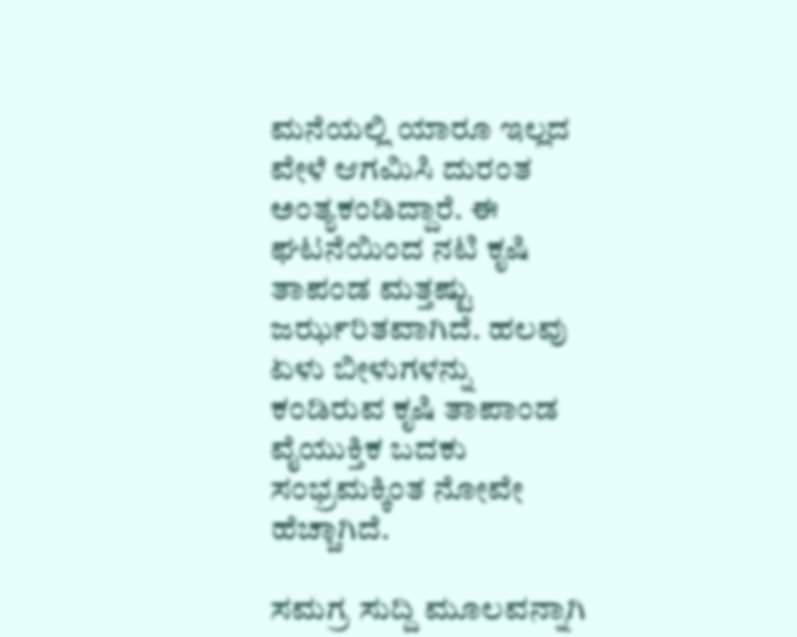ಮನೆಯಲ್ಲಿ ಯಾರೂ ಇಲ್ಲದ ವೇಳೆ ಆಗಮಿಸಿ ದುರಂತ ಅಂತ್ಯಕಂಡಿದ್ದಾರೆ. ಈ ಘಟನೆಯಿಂದ ನಟಿ ಕೃಷಿ ತಾಪಂಡ ಮತ್ತಷ್ಟು ಜರ್ಝರಿತವಾಗಿದೆ. ಹಲವು ಏಳು ಬೀಳುಗಳನ್ನು ಕಂಡಿರುವ ಕೃಷಿ ತಾಪಾಂಡ ವೈಯುಕ್ತಿಕ ಬದಕು ಸಂಭ್ರಮಕ್ಕಿಂತ ನೋವೇ ಹೆಚ್ಚಾಗಿದೆ.

ಸಮಗ್ರ ಸುದ್ದಿ ಮೂಲವನ್ನಾಗಿ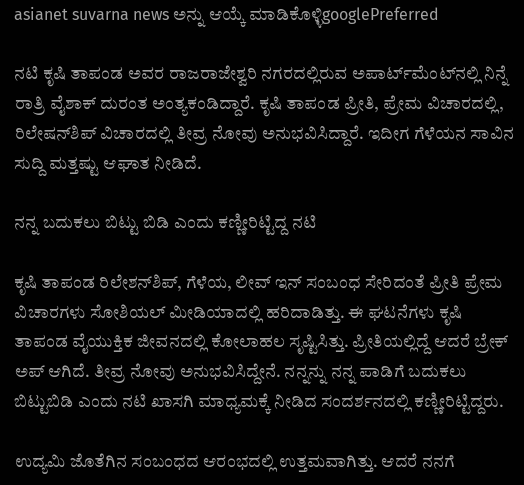asianet suvarna news ಅನ್ನು ಆಯ್ಕೆ ಮಾಡಿಕೊಳ್ಳಿgooglePreferred

ನಟಿ ಕೃಷಿ ತಾಪಂಡ ಅವರ ರಾಜರಾಜೇಶ್ವರಿ ನಗರದಲ್ಲಿರುವ ಅಪಾರ್ಟ್‌ಮೆಂಟ್‌ನಲ್ಲಿ ನಿನ್ನೆ ರಾತ್ರಿ ವೈಶಾಕ್ ದುರಂತ ಅಂತ್ಯಕಂಡಿದ್ದಾರೆ. ಕೃಷಿ ತಾಪಂಡ ಪ್ರೀತಿ, ಪ್ರೇಮ ವಿಚಾರದಲ್ಲಿ, ರಿಲೇಷನ್‌ಶಿಪ್ ವಿಚಾರದಲ್ಲಿ ತೀವ್ರ ನೋವು ಅನುಭವಿಸಿದ್ದಾರೆ. ಇದೀಗ ಗೆಳೆಯನ ಸಾವಿನ ಸುದ್ದಿ ಮತ್ತಷ್ಟು ಆಘಾತ ನೀಡಿದೆ.

ನನ್ನ ಬದುಕಲು ಬಿಟ್ಟು ಬಿಡಿ ಎಂದು ಕಣ್ಣೀರಿಟ್ಟಿದ್ದ ನಟಿ

ಕೃಷಿ ತಾಪಂಡ ರಿಲೇಶನ್‌ಶಿಪ್, ಗೆಳೆಯ, ಲೀವ್ ಇನ್ ಸಂಬಂಧ ಸೇರಿದಂತೆ ಪ್ರೀತಿ ಪ್ರೇಮ ವಿಚಾರಗಳು ಸೋಶಿಯಲ್ ಮೀಡಿಯಾದಲ್ಲಿ ಹರಿದಾಡಿತ್ತು. ಈ ಘಟನೆಗಳು ಕೃಷಿ ತಾಪಂಡ ವೈಯುಕ್ತಿಕ ಜೀವನದಲ್ಲಿ ಕೋಲಾಹಲ ಸೃಷ್ಟಿಸಿತ್ತು. ಪ್ರೀತಿಯಲ್ಲಿದ್ದೆ ಆದರೆ ಬ್ರೇಕ್ ಅಪ್ ಆಗಿದೆ. ತೀವ್ರ ನೋವು ಅನುಭವಿಸಿದ್ದೇನೆ. ನನ್ನನ್ನು ನನ್ನ ಪಾಡಿಗೆ ಬದುಕಲು ಬಿಟ್ಟುಬಿಡಿ ಎಂದು ನಟಿ ಖಾಸಗಿ ಮಾಧ್ಯಮಕ್ಕೆ ನೀಡಿದ ಸಂದರ್ಶನದಲ್ಲಿ ಕಣ್ಣೀರಿಟ್ಟಿದ್ದರು.

ಉದ್ಯಮಿ ಜೊತೆಗಿನ ಸಂಬಂಧದ ಆರಂಭದಲ್ಲಿ ಉತ್ತಮವಾಗಿತ್ತು. ಆದರೆ ನನಗೆ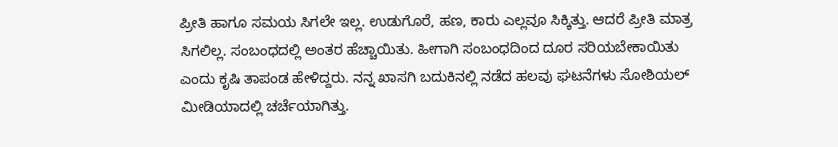ಪ್ರೀತಿ ಹಾಗೂ ಸಮಯ ಸಿಗಲೇ ಇಲ್ಲ. ಉಡುಗೊರೆ, ಹಣ, ಕಾರು ಎಲ್ಲವೂ ಸಿಕ್ಕಿತ್ತು. ಆದರೆ ಪ್ರೀತಿ ಮಾತ್ರ ಸಿಗಲಿಲ್ಲ. ಸಂಬಂಧದಲ್ಲಿ ಅಂತರ ಹೆಚ್ಚಾಯಿತು. ಹೀಗಾಗಿ ಸಂಬಂಧದಿಂದ ದೂರ ಸರಿಯಬೇಕಾಯಿತು ಎಂದು ಕೃಷಿ ತಾಪಂಡ ಹೇಳಿದ್ದರು. ನನ್ನ ಖಾಸಗಿ ಬದುಕಿನಲ್ಲಿ ನಡೆದ ಹಲವು ಘಟನೆಗಳು ಸೋಶಿಯಲ್ ಮೀಡಿಯಾದಲ್ಲಿ ಚರ್ಚೆಯಾಗಿತ್ತು.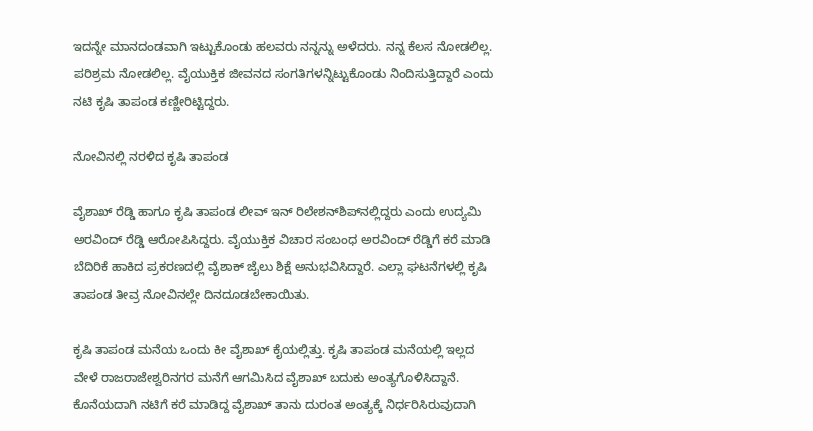ಇದನ್ನೇ ಮಾನದಂಡವಾಗಿ ಇಟ್ಟುಕೊಂಡು ಹಲವರು ನನ್ನನ್ನು ಅಳೆದರು. ನನ್ನ ಕೆಲಸ ನೋಡಲಿಲ್ಲ. ಪರಿಶ್ರಮ ನೋಡಲಿಲ್ಲ. ವೈಯುಕ್ತಿಕ ಜೀವನದ ಸಂಗತಿಗಳನ್ನಿಟ್ಟುಕೊಂಡು ನಿಂದಿಸುತ್ತಿದ್ದಾರೆ ಎಂದು ನಟಿ ಕೃಷಿ ತಾಪಂಡ ಕಣ್ಣೀರಿಟ್ಟಿದ್ದರು.

ನೋವಿನಲ್ಲಿ ನರಳಿದ ಕೃಷಿ ತಾಪಂಡ

ವೈಶಾಖ್ ರೆಡ್ಡಿ ಹಾಗೂ ಕೃಷಿ ತಾಪಂಡ ಲೀವ್ ಇನ್ ರಿಲೇಶನ್‌ಶಿಪ್‌ನಲ್ಲಿದ್ದರು ಎಂದು ಉದ್ಯಮಿ ಅರವಿಂದ್ ರೆಡ್ಡಿ ಆರೋಪಿಸಿದ್ದರು. ವೈಯುಕ್ತಿಕ ವಿಚಾರ ಸಂಬಂಧ ಅರವಿಂದ್ ರೆಡ್ಡಿಗೆ ಕರೆ ಮಾಡಿ ಬೆದಿರಿಕೆ ಹಾಕಿದ ಪ್ರಕರಣದಲ್ಲಿ ವೈಶಾಕ್ ಜೈಲು ಶಿಕ್ಷೆ ಅನುಭವಿಸಿದ್ದಾರೆ. ಎಲ್ಲಾ ಘಟನೆಗಳಲ್ಲಿ ಕೃಷಿ ತಾಪಂಡ ತೀವ್ರ ನೋವಿನಲ್ಲೇ ದಿನದೂಡಬೇಕಾಯಿತು.

ಕೃಷಿ ತಾಪಂಡ ಮನೆಯ ಒಂದು ಕೀ ವೈಶಾಖ್‌ ಕೈಯಲ್ಲಿತ್ತು. ಕೃಷಿ ತಾಪಂಡ ಮನೆಯಲ್ಲಿ ಇಲ್ಲದ ವೇಳೆ ರಾಜರಾಜೇಶ್ವರಿನಗರ ಮನೆಗೆ ಆಗಮಿಸಿದ ವೈಶಾಖ್ ಬದುಕು ಅಂತ್ಯಗೊಳಿಸಿದ್ದಾನೆ. ಕೊನೆಯದಾಗಿ ನಟಿಗೆ ಕರೆ ಮಾಡಿದ್ದ ವೈಶಾಖ್ ತಾನು ದುರಂತ ಅಂತ್ಯಕ್ಕೆ ನಿರ್ಧರಿಸಿರುವುದಾಗಿ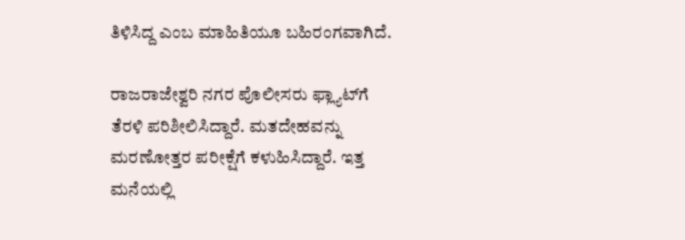ತಿಳಿಸಿದ್ದ ಎಂಬ ಮಾಹಿತಿಯೂ ಬಹಿರಂಗವಾಗಿದೆ.

ರಾಜರಾಜೇಶ್ವರಿ ನಗರ ಪೊಲೀಸರು ಫ್ಲ್ಯಾಟ್‌ಗೆ ತೆರಳಿ ಪರಿಶೀಲಿಸಿದ್ದಾರೆ. ಮತದೇಹವನ್ನು ಮರಣೋತ್ತರ ಪರೀಕ್ಷೆಗೆ ಕಳುಹಿಸಿದ್ದಾರೆ. ಇತ್ತ ಮನೆಯಲ್ಲಿ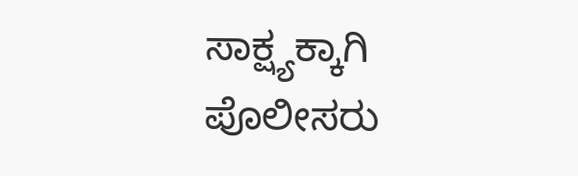ಸಾಕ್ಷ್ಯಕ್ಕಾಗಿ ಪೊಲೀಸರು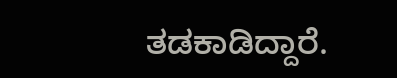ತಡಕಾಡಿದ್ದಾರೆ.